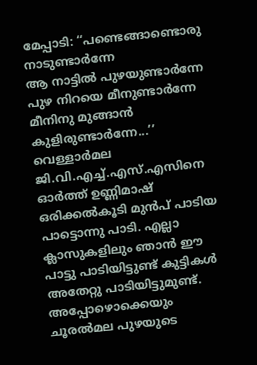മേപ്പാടി: ‘‘പണ്ടെങ്ങാണ്ടൊരു നാടുണ്ടാർന്നേ
ആ നാട്ടിൽ പുഴയുണ്ടാർന്നേ
പുഴ നിറയെ മീനുണ്ടാർന്നേ
മീനിനു മുങ്ങാൻ കുളിരുണ്ടാർന്നേ...’’
വെള്ളാർമല ജി.വി.എച്ച്.എസ്.എസിനെ ഓർത്ത് ഉണ്ണിമാഷ് ഒരിക്കൽകൂടി മുൻപ് പാടിയ പാട്ടൊന്നു പാടി. എല്ലാ ക്ലാസുകളിലും ഞാൻ ഈ പാട്ടു പാടിയിട്ടുണ്ട് കുട്ടികൾ അതേറ്റു പാടിയിട്ടുമുണ്ട്. അപ്പോഴൊക്കെയും ചൂരൽമല പുഴയുടെ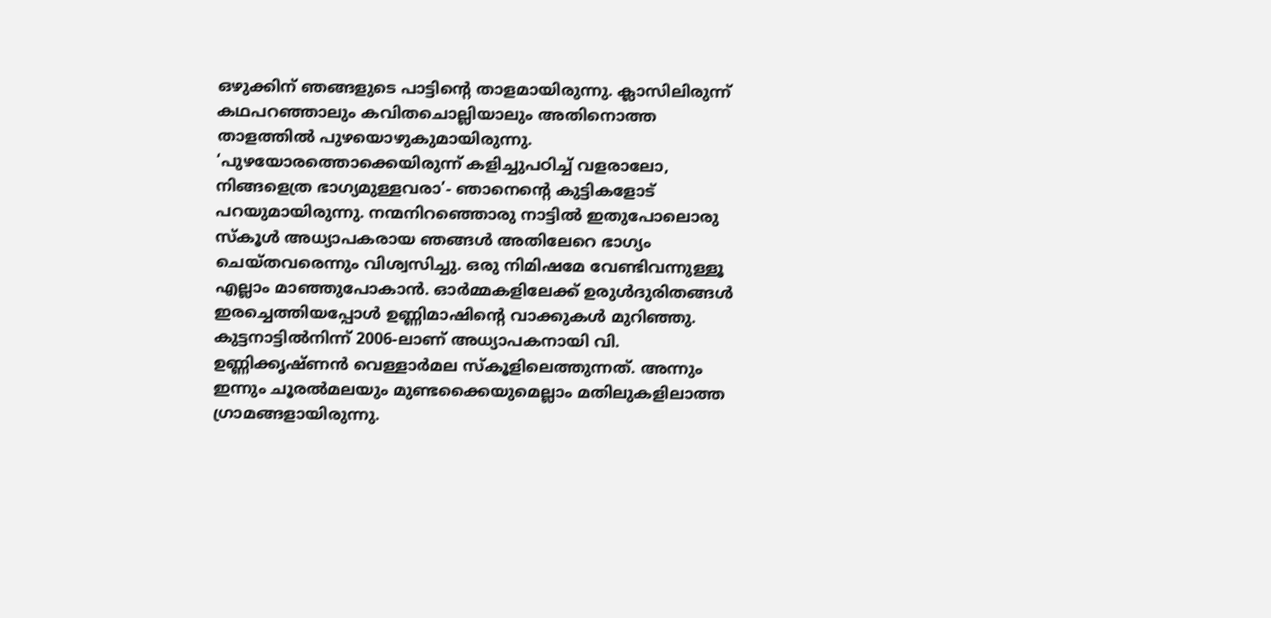ഒഴുക്കിന് ഞങ്ങളുടെ പാട്ടിന്റെ താളമായിരുന്നു. ക്ലാസിലിരുന്ന് കഥപറഞ്ഞാലും കവിതചൊല്ലിയാലും അതിനൊത്ത താളത്തിൽ പുഴയൊഴുകുമായിരുന്നു. ‘പുഴയോരത്തൊക്കെയിരുന്ന് കളിച്ചുപഠിച്ച് വളരാലോ, നിങ്ങളെത്ര ഭാഗ്യമുള്ളവരാ’- ഞാനെന്റെ കുട്ടികളോട് പറയുമായിരുന്നു. നന്മനിറഞ്ഞൊരു നാട്ടിൽ ഇതുപോലൊരു സ്കൂൾ അധ്യാപകരായ ഞങ്ങൾ അതിലേറെ ഭാഗ്യം ചെയ്തവരെന്നും വിശ്വസിച്ചു. ഒരു നിമിഷമേ വേണ്ടിവന്നുള്ളൂ എല്ലാം മാഞ്ഞുപോകാൻ. ഓർമ്മകളിലേക്ക് ഉരുൾദുരിതങ്ങൾ ഇരച്ചെത്തിയപ്പോൾ ഉണ്ണിമാഷിന്റെ വാക്കുകൾ മുറിഞ്ഞു.
കുട്ടനാട്ടിൽനിന്ന് 2006-ലാണ് അധ്യാപകനായി വി. ഉണ്ണിക്കൃഷ്ണൻ വെള്ളാർമല സ്കൂളിലെത്തുന്നത്. അന്നും ഇന്നും ചൂരൽമലയും മുണ്ടക്കൈയുമെല്ലാം മതിലുകളിലാത്ത ഗ്രാമങ്ങളായിരുന്നു.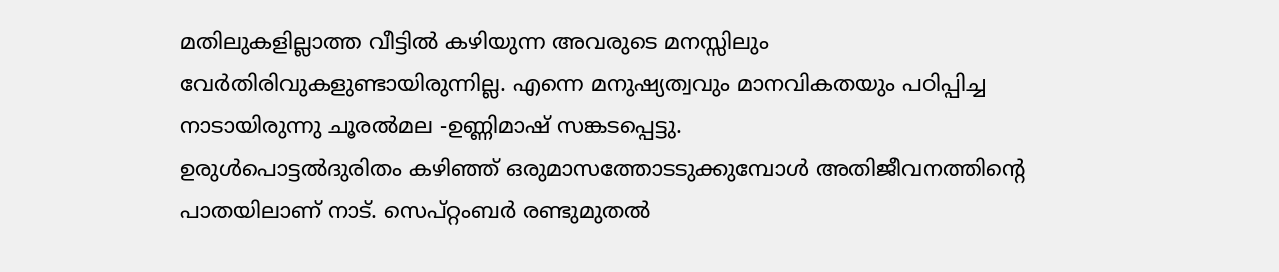മതിലുകളില്ലാത്ത വീട്ടിൽ കഴിയുന്ന അവരുടെ മനസ്സിലും വേർതിരിവുകളുണ്ടായിരുന്നില്ല. എന്നെ മനുഷ്യത്വവും മാനവികതയും പഠിപ്പിച്ച നാടായിരുന്നു ചൂരൽമല -ഉണ്ണിമാഷ് സങ്കടപ്പെട്ടു.
ഉരുൾപൊട്ടൽദുരിതം കഴിഞ്ഞ് ഒരുമാസത്തോടടുക്കുമ്പോൾ അതിജീവനത്തിന്റെ പാതയിലാണ് നാട്. സെപ്റ്റംബർ രണ്ടുമുതൽ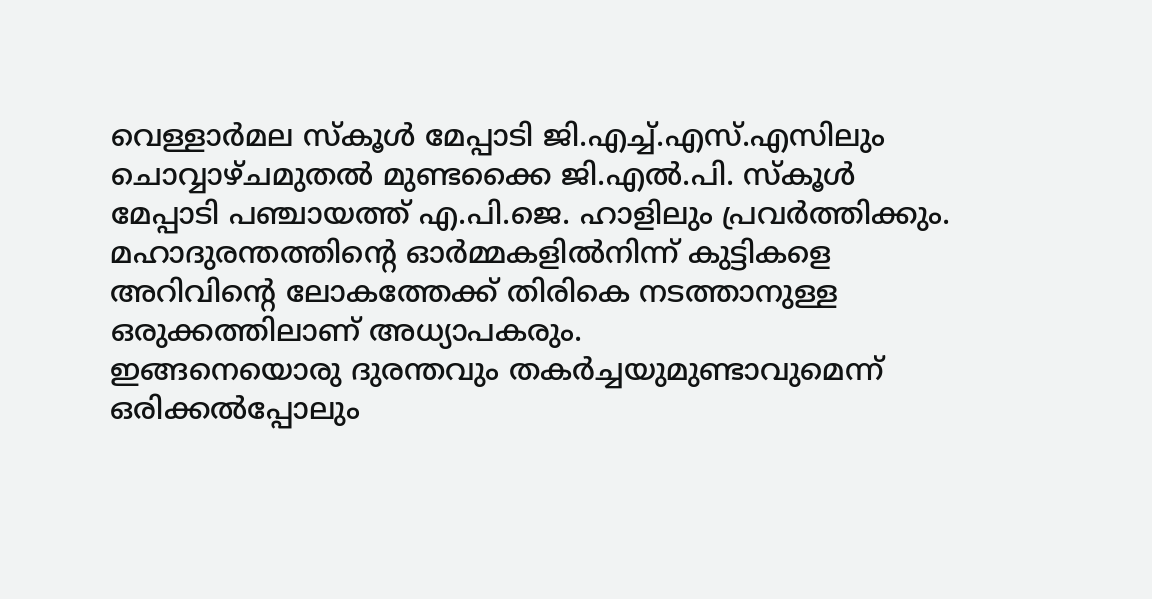വെള്ളാർമല സ്കൂൾ മേപ്പാടി ജി.എച്ച്.എസ്.എസിലും ചൊവ്വാഴ്ചമുതൽ മുണ്ടക്കൈ ജി.എൽ.പി. സ്കൂൾ മേപ്പാടി പഞ്ചായത്ത് എ.പി.ജെ. ഹാളിലും പ്രവർത്തിക്കും. മഹാദുരന്തത്തിന്റെ ഓർമ്മകളിൽനിന്ന് കുട്ടികളെ അറിവിന്റെ ലോകത്തേക്ക് തിരികെ നടത്താനുള്ള ഒരുക്കത്തിലാണ് അധ്യാപകരും.
ഇങ്ങനെയൊരു ദുരന്തവും തകർച്ചയുമുണ്ടാവുമെന്ന് ഒരിക്കൽപ്പോലും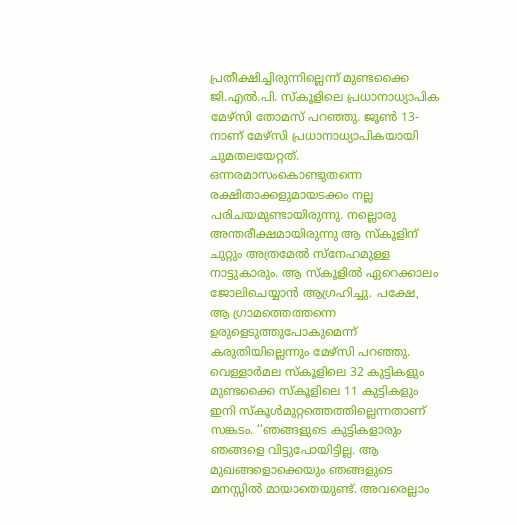പ്രതീക്ഷിച്ചിരുന്നില്ലെന്ന് മുണ്ടക്കൈ ജി.എൽ.പി. സ്കൂളിലെ പ്രധാനാധ്യാപിക മേഴ്സി തോമസ് പറഞ്ഞു. ജൂൺ 13-നാണ് മേഴ്സി പ്രധാനാധ്യാപികയായി ചുമതലയേറ്റത്. ഒന്നരമാസംകൊണ്ടുതന്നെ രക്ഷിതാക്കളുമായടക്കം നല്ല പരിചയമുണ്ടായിരുന്നു. നല്ലൊരു അന്തരീക്ഷമായിരുന്നു ആ സ്കൂളിന് ചുറ്റും അത്രമേൽ സ്നേഹമുള്ള നാട്ടുകാരും. ആ സ്കൂളിൽ ഏറെക്കാലം ജോലിചെയ്യാൻ ആഗ്രഹിച്ചു. പക്ഷേ, ആ ഗ്രാമത്തെത്തന്നെ ഉരുളെടുത്തുപോകുമെന്ന് കരുതിയില്ലെന്നും മേഴ്സി പറഞ്ഞു.
വെള്ളാർമല സ്കൂളിലെ 32 കുട്ടികളും മുണ്ടക്കൈ സ്കൂളിലെ 11 കുട്ടികളും ഇനി സ്കൂൾമുറ്റത്തെത്തില്ലെന്നതാണ് സങ്കടം. ‘‘ഞങ്ങളുടെ കുട്ടികളാരും ഞങ്ങളെ വിട്ടുപോയിട്ടില്ല. ആ മുഖങ്ങളൊക്കെയും ഞങ്ങളുടെ മനസ്സിൽ മായാതെയുണ്ട്. അവരെല്ലാം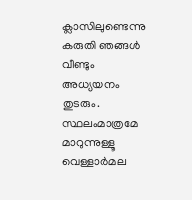ക്ലാസിലുണ്ടെന്നു കരുതി ഞങ്ങൾ വീണ്ടും അധ്യയനം തുടരും. സ്ഥലംമാത്രമേ മാറുന്നുള്ളൂ വെള്ളാർമല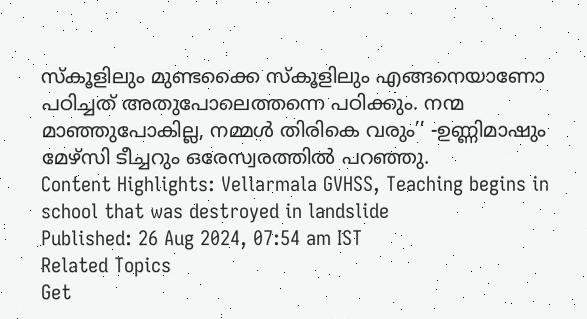സ്കൂളിലും മുണ്ടക്കൈ സ്കൂളിലും എങ്ങനെയാണോ പഠിച്ചത് അതുപോലെത്തന്നെ പഠിക്കും. നന്മ മാഞ്ഞുപോകില്ല, നമ്മൾ തിരികെ വരും’’ -ഉണ്ണിമാഷും മേഴ്സി ടീച്ചറും ഒരേസ്വരത്തിൽ പറഞ്ഞു.
Content Highlights: Vellarmala GVHSS, Teaching begins in school that was destroyed in landslide
Published: 26 Aug 2024, 07:54 am IST
Related Topics
Get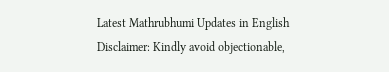Latest Mathrubhumi Updates in English
Disclaimer: Kindly avoid objectionable,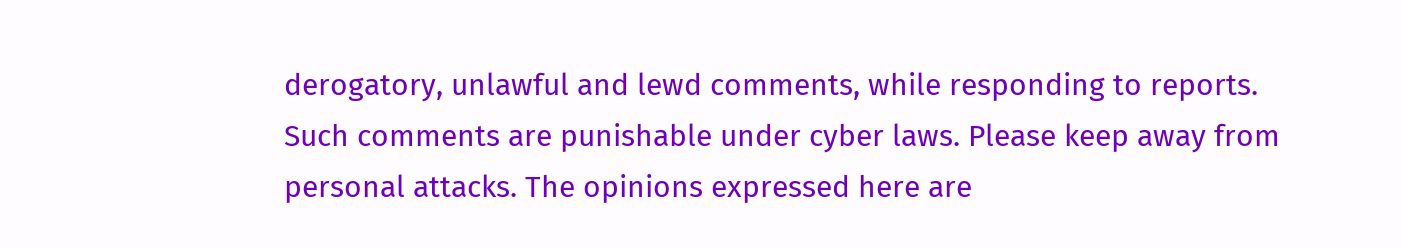derogatory, unlawful and lewd comments, while responding to reports. Such comments are punishable under cyber laws. Please keep away from personal attacks. The opinions expressed here are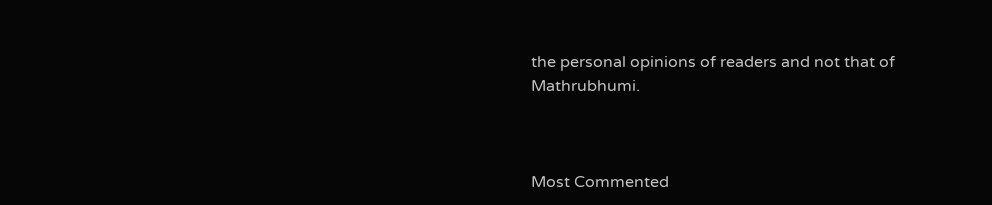the personal opinions of readers and not that of Mathrubhumi.



Most Commented